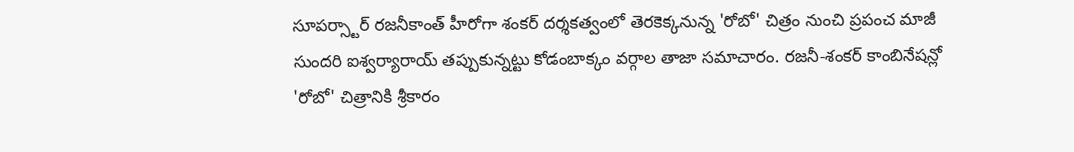సూపర్స్టార్ రజనీకాంత్ హీరోగా శంకర్ దర్శకత్వంలో తెరకెక్కనున్న 'రోబో' చిత్రం నుంచి ప్రపంచ మాజీ సుందరి ఐశ్వర్యారాయ్ తప్పుకున్నట్టు కోడంబాక్కం వర్గాల తాజా సమాచారం. రజనీ-శంకర్ కాంబినేషన్లో 'రోబో' చిత్రానికి శ్రీకారం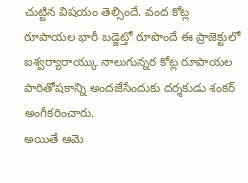చుట్టిన విషయం తెల్సిందే. వంద కోట్ల రూపాయల భారీ బడ్జెట్తో రూపొందే ఈ ప్రాజెక్టులో ఐశ్వర్యారాయ్కు నాలుగున్నర కోట్ల రూపాయల పారితోషకాన్ని అందజేసేందుకు దర్శకుడు శంకర్ అంగీకరించారు.
అయితే ఆమె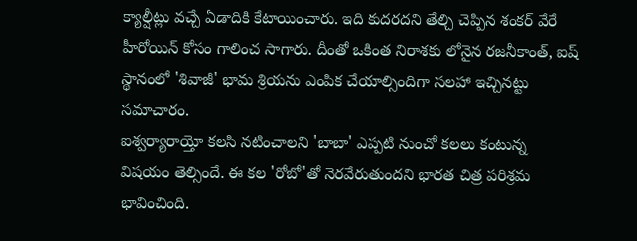క్యాల్షీట్లు వచ్చే ఏడాదికి కేటాయించారు. ఇది కుదరదని తేల్చి చెప్పిన శంకర్ వేరే హీరోయిన్ కోసం గాలించ సాగారు. దీంతో ఒకింత నిరాశకు లోనైన రజనీకాంత్, ఐష్ స్థానంలో 'శివాజీ' భామ శ్రియను ఎంపిక చేయాల్సిందిగా సలహా ఇచ్చినట్టు సమాచారం.
ఐశ్వర్యారాయ్తో కలసి నటించాలని 'బాబా' ఎప్పటి నుంచో కలలు కంటున్న విషయం తెల్సిందే. ఈ కల 'రోబో'తో నెరవేరుతుందని భారత చిత్ర పరిశ్రమ భావించింది.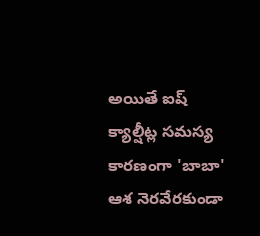అయితే ఐష్ క్యాల్షీట్ల సమస్య కారణంగా 'బాబా' ఆశ నెరవేరకుండా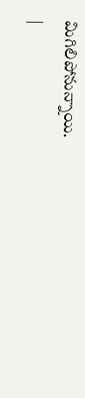మిగిలిపోనున్నాయి.
|